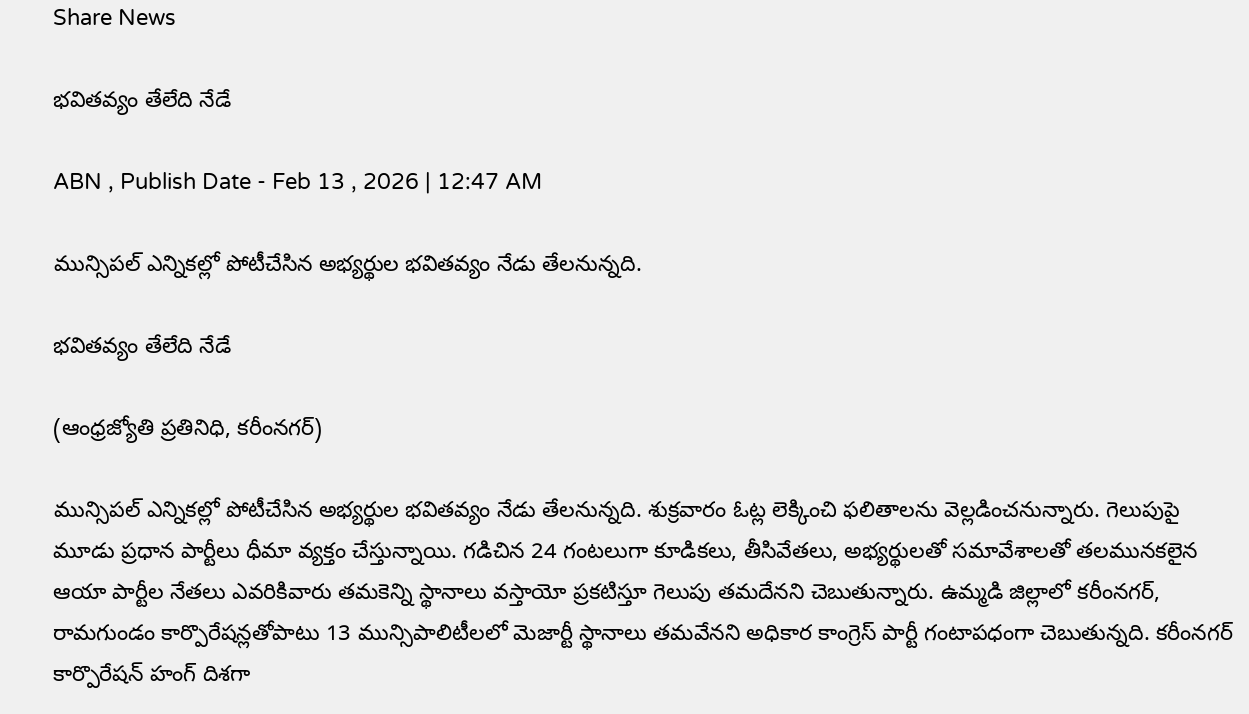Share News

భవితవ్యం తేలేది నేడే

ABN , Publish Date - Feb 13 , 2026 | 12:47 AM

మున్సిపల్‌ ఎన్నికల్లో పోటీచేసిన అభ్యర్థుల భవితవ్యం నేడు తేలనున్నది.

భవితవ్యం తేలేది నేడే

(ఆంధ్రజ్యోతి ప్రతినిధి, కరీంనగర్‌)

మున్సిపల్‌ ఎన్నికల్లో పోటీచేసిన అభ్యర్థుల భవితవ్యం నేడు తేలనున్నది. శుక్రవారం ఓట్ల లెక్కించి ఫలితాలను వెల్లడించనున్నారు. గెలుపుపై మూడు ప్రధాన పార్టీలు ధీమా వ్యక్తం చేస్తున్నాయి. గడిచిన 24 గంటలుగా కూడికలు, తీసివేతలు, అభ్యర్థులతో సమావేశాలతో తలమునకలైన ఆయా పార్టీల నేతలు ఎవరికివారు తమకెన్ని స్థానాలు వస్తాయో ప్రకటిస్తూ గెలుపు తమదేనని చెబుతున్నారు. ఉమ్మడి జిల్లాలో కరీంనగర్‌, రామగుండం కార్పొరేషన్లతోపాటు 13 మున్సిపాలిటీలలో మెజార్టీ స్థానాలు తమవేనని అధికార కాంగ్రెస్‌ పార్టీ గంటాపధంగా చెబుతున్నది. కరీంనగర్‌ కార్పొరేషన్‌ హంగ్‌ దిశగా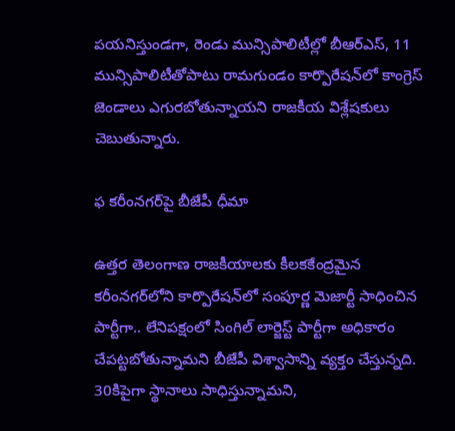పయనిస్తుండగా, రెండు మున్సిపాలిటీల్లో బీఆర్‌ఎస్‌, 11 మున్సిపాలిటీతోపాటు రామగుండం కార్పొరేషన్‌లో కాంగ్రెస్‌ జెండాలు ఎగురబోతున్నాయని రాజకీయ విశ్లేషకులు చెబుతున్నారు.

ఫ కరీంనగర్‌పై బీజేపీ ధీమా

ఉత్తర తెలంగాణ రాజకీయాలకు కీలకకేంద్రమైన కరీంనగర్‌లోని కార్పొరేషన్‌లో సంపూర్ణ మెజార్టీ సాధించిన పార్టీగా.. లేనిపక్షంలో సింగిల్‌ లార్జెస్ట్‌ పార్టీగా అధికారం చేపట్టబోతున్నామని బీజేపీ విశ్వాసాన్ని వ్యక్తం చేస్తున్నది. 30కిపైగా స్థానాలు సాధిస్తున్నామని,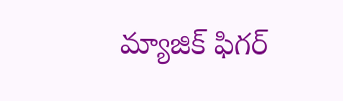మ్యాజిక్‌ ఫిగర్‌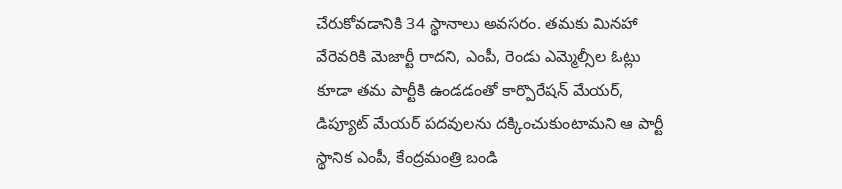చేరుకోవడానికి 34 స్థానాలు అవసరం. తమకు మినహా వేరెవరికి మెజార్టీ రాదని, ఎంపీ, రెండు ఎమ్మెల్సీల ఓట్లు కూడా తమ పార్టీకి ఉండడంతో కార్పొరేషన్‌ మేయర్‌, డిప్యూట్‌ మేయర్‌ పదవులను దక్కించుకుంటామని ఆ పార్టీ స్థానిక ఎంపీ, కేంద్రమంత్రి బండి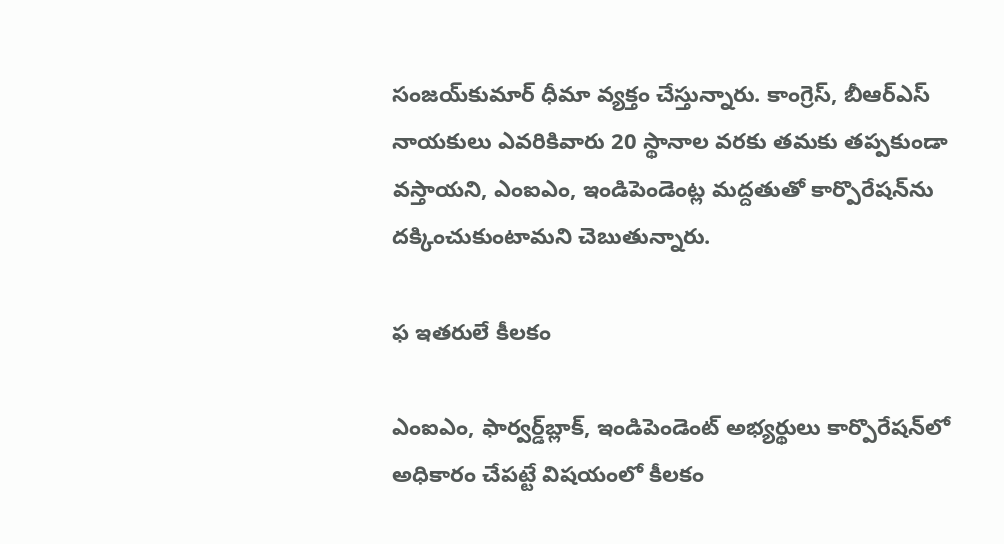సంజయ్‌కుమార్‌ ధీమా వ్యక్తం చేస్తున్నారు. కాంగ్రెస్‌, బీఆర్‌ఎస్‌ నాయకులు ఎవరికివారు 20 స్థానాల వరకు తమకు తప్పకుండా వస్తాయని, ఎంఐఎం, ఇండిపెండెంట్ల మద్దతుతో కార్పొరేషన్‌ను దక్కించుకుంటామని చెబుతున్నారు.

ఫ ఇతరులే కీలకం

ఎంఐఎం, ఫార్వర్డ్‌బ్లాక్‌, ఇండిపెండెంట్‌ అభ్యర్థులు కార్పొరేషన్‌లో అధికారం చేపట్టే విషయంలో కీలకం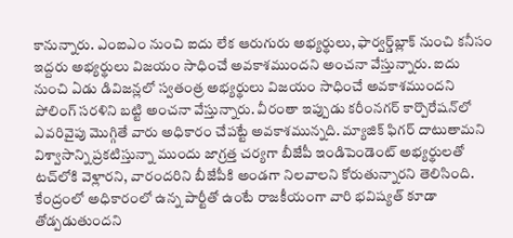కానున్నారు. ఎంఐఎం నుంచి ఐదు లేక ఆరుగురు అభ్యర్థులు, ఫార్వర్డ్‌బ్లాక్‌ నుంచి కనీసం ఇద్దరు అభ్యర్థులు విజయం సాధించే అవకాశముందని అంచనా వేస్తున్నారు. ఐదు నుంచి ఏడు డివిజన్లలో స్వతంత్ర అభ్యర్థులు విజయం సాధించే అవకాశముందని పోలింగ్‌ సరళిని బట్టి అంచనా వేస్తున్నారు. వీరంతా ఇప్పుడు కరీంనగర్‌ కార్పొరేషన్‌లో ఎవరివైపు మొగ్గితే వారు అధికారం చేపట్టే అవకాశమున్నది. మ్యాజిక్‌ ఫిగర్‌ దాటుతామని విశ్వాసాన్ని ప్రకటిస్తున్నా ముందు జాగ్రత్త చర్యగా బీజేపీ ఇండిపెండెంట్‌ అభ్యర్థులతో టచ్‌లోకి వెళ్లారని, వారందరిని బీజేపీకి అండగా నిలవాలని కోరుతున్నారని తెలిసింది. కేంద్రంలో అధికారంలో ఉన్న పార్టీతో ఉంటే రాజకీయంగా వారి భవిష్యత్‌ కూడా తోడ్పడుతుందని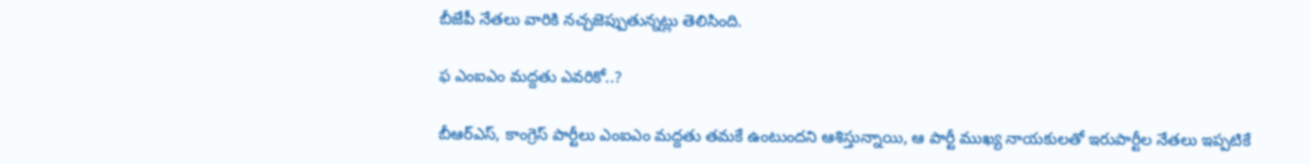బీజేపీ నేతలు వారికి నచ్చజెప్పుతున్నట్లు తెలిసింది.

ఫ ఎంఐఎం మద్దతు ఎవరికో..?

బీఆర్‌ఎస్‌, కాంగ్రెస్‌ పార్టీలు ఎంఐఎం మద్దతు తమకే ఉంటుందని ఆశిస్తున్నాయి, ఆ పార్టీ ముఖ్య నాయకులతో ఇరుపార్టీల నేతలు ఇప్పటికే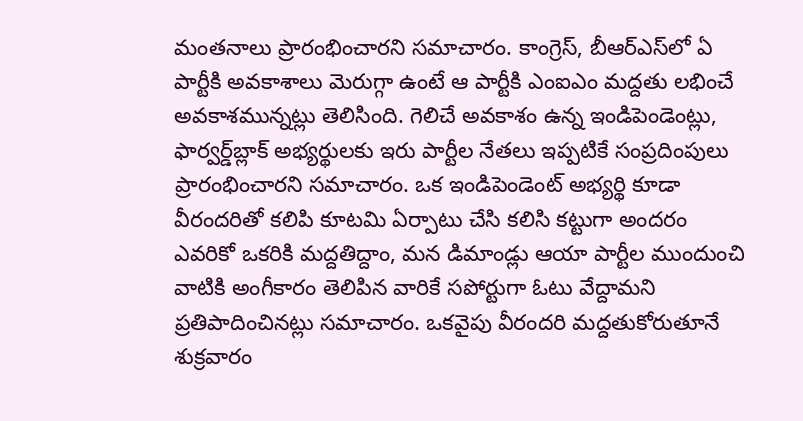మంతనాలు ప్రారంభించారని సమాచారం. కాంగ్రెస్‌, బీఆర్‌ఎస్‌లో ఏ పార్టీకి అవకాశాలు మెరుగ్గా ఉంటే ఆ పార్టీకి ఎంఐఎం మద్దతు లభించే అవకాశమున్నట్లు తెలిసింది. గెలిచే అవకాశం ఉన్న ఇండిపెండెంట్లు, ఫార్వర్డ్‌బ్లాక్‌ అభ్యర్థులకు ఇరు పార్టీల నేతలు ఇప్పటికే సంప్రదింపులు ప్రారంభించారని సమాచారం. ఒక ఇండిపెండెంట్‌ అభ్యర్థి కూడా వీరందరితో కలిపి కూటమి ఏర్పాటు చేసి కలిసి కట్టుగా అందరం ఎవరికో ఒకరికి మద్దతిద్దాం, మన డిమాండ్లు ఆయా పార్టీల ముందుంచి వాటికి అంగీకారం తెలిపిన వారికే సపోర్టుగా ఓటు వేద్దామని ప్రతిపాదించినట్లు సమాచారం. ఒకవైపు వీరందరి మద్దతుకోరుతూనే శుక్రవారం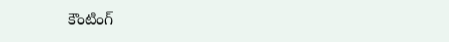కౌంటింగ్‌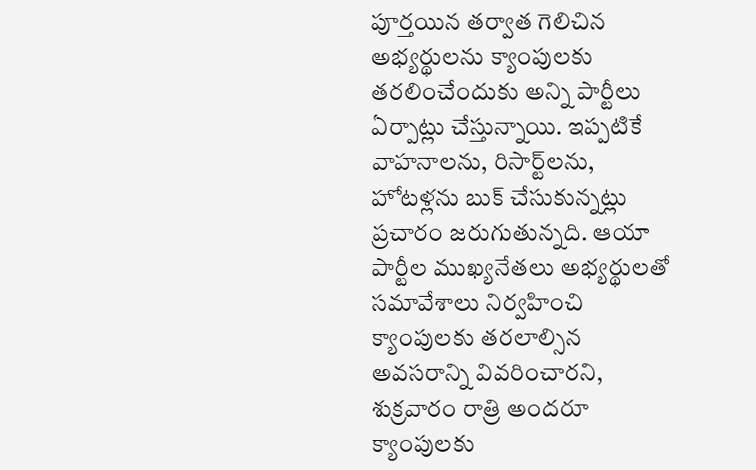పూర్తయిన తర్వాత గెలిచిన అభ్యర్థులను క్యాంపులకు తరలించేందుకు అన్ని పార్టీలు ఏర్పాట్లు చేస్తున్నాయి. ఇప్పటికే వాహనాలను, రిసార్ట్‌లను, హోటళ్లను బుక్‌ చేసుకున్నట్లు ప్రచారం జరుగుతున్నది. ఆయా పార్టీల ముఖ్యనేతలు అభ్యర్థులతో సమావేశాలు నిర్వహించి క్యాంపులకు తరలాల్సిన అవసరాన్ని వివరించారని, శుక్రవారం రాత్రి అందరూ క్యాంపులకు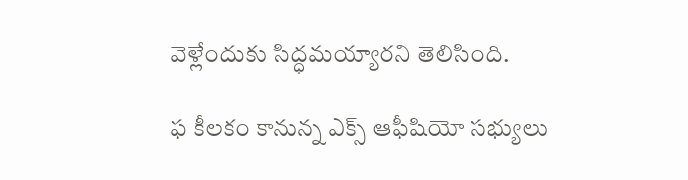వెళ్లేందుకు సిద్ధమయ్యారని తెలిసింది.

ఫ కీలకం కానున్న ఎక్స్‌ ఆఫీషియో సభ్యులు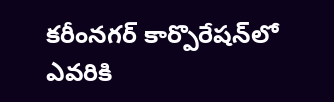కరీంనగర్‌ కార్పొరేషన్‌లో ఎవరికి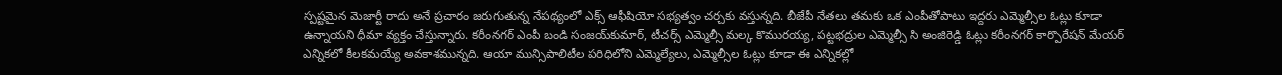స్పష్టమైన మెజార్టీ రాదు అనే ప్రచారం జరుగుతున్న నేపథ్యంలో ఎక్స్‌ ఆఫీషియో సభ్యత్వం చర్చకు వస్తున్నది. బీజేపీ నేతలు తమకు ఒక ఎంపీతోపాటు ఇద్దరు ఎమ్మెల్సీల ఓట్లు కూడా ఉన్నాయని ధీమా వ్యక్తం చేస్తున్నారు. కరీంనగర్‌ ఎంపీ బండి సంజయ్‌కుమార్‌, టీచర్స్‌ ఎమ్మెల్సీ మల్క కొమురయ్య, పట్టభద్రుల ఎమ్మెల్సీ సి అంజిరెడ్డి ఓట్లు కరీంనగర్‌ కార్పొరేషన్‌ మేయర్‌ ఎన్నికలో కీలకమయ్యే అవకాశమున్నది. ఆయా మున్సిపాలిటీల పరిధిలోని ఎమ్మెల్యేలు, ఎమ్మెల్సీల ఓట్లు కూడా ఈ ఎన్నికల్లో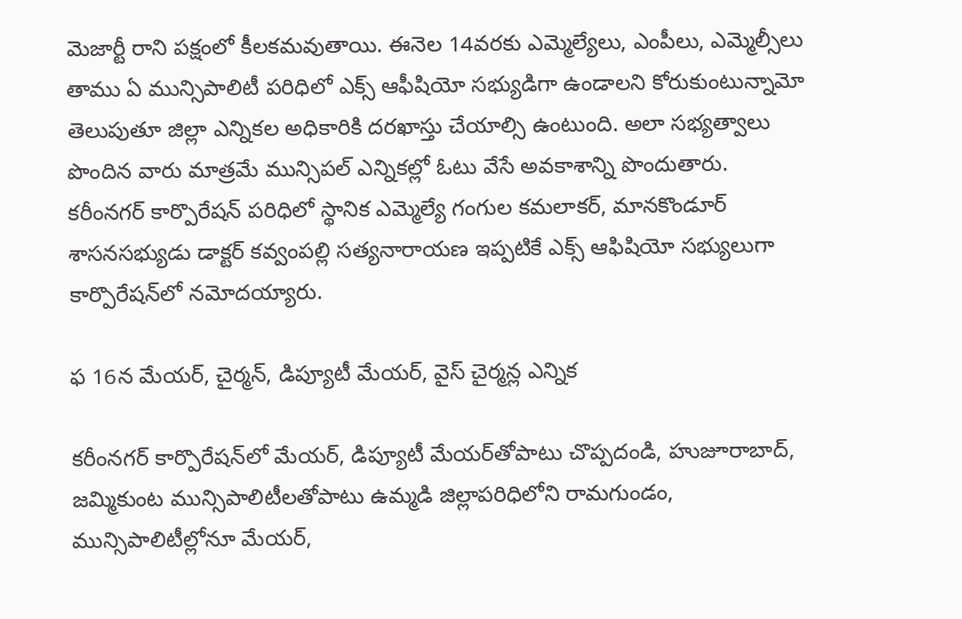మెజార్టీ రాని పక్షంలో కీలకమవుతాయి. ఈనెల 14వరకు ఎమ్మెల్యేలు, ఎంపీలు, ఎమ్మెల్సీలు తాము ఏ మున్సిపాలిటీ పరిధిలో ఎక్స్‌ ఆఫీషియో సభ్యుడిగా ఉండాలని కోరుకుంటున్నామో తెలుపుతూ జిల్లా ఎన్నికల అధికారికి దరఖాస్తు చేయాల్సి ఉంటుంది. అలా సభ్యత్వాలు పొందిన వారు మాత్రమే మున్సిపల్‌ ఎన్నికల్లో ఓటు వేసే అవకాశాన్ని పొందుతారు. కరీంనగర్‌ కార్పొరేషన్‌ పరిధిలో స్థానిక ఎమ్మెల్యే గంగుల కమలాకర్‌, మానకొండూర్‌ శాసనసభ్యుడు డాక్టర్‌ కవ్వంపల్లి సత్యనారాయణ ఇప్పటికే ఎక్స్‌ ఆఫిషియో సభ్యులుగా కార్పొరేషన్‌లో నమోదయ్యారు.

ఫ 16న మేయర్‌, చైర్మన్‌, డిప్యూటీ మేయర్‌, వైస్‌ చైర్మన్ల ఎన్నిక

కరీంనగర్‌ కార్పొరేషన్‌లో మేయర్‌, డిప్యూటీ మేయర్‌తోపాటు చొప్పదండి, హుజూరాబాద్‌, జమ్మికుంట మున్సిపాలిటీలతోపాటు ఉమ్మడి జిల్లాపరిధిలోని రామగుండం, మున్సిపాలిటీల్లోనూ మేయర్‌,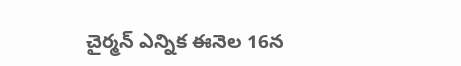చైర్మన్‌ ఎన్నిక ఈనెల 16న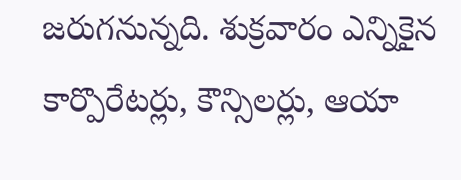జరుగనున్నది. శుక్రవారం ఎన్నికైన కార్పొరేటర్లు, కౌన్సిలర్లు, ఆయా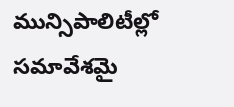మున్సిపాలిటీల్లో సమావేశమై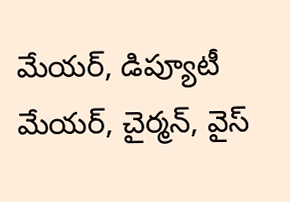మేయర్‌, డిప్యూటీ మేయర్‌, చైర్మన్‌, వైస్‌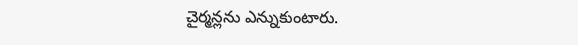చైర్మన్లను ఎన్నుకుంటారు.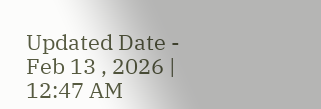Updated Date - Feb 13 , 2026 | 12:47 AM